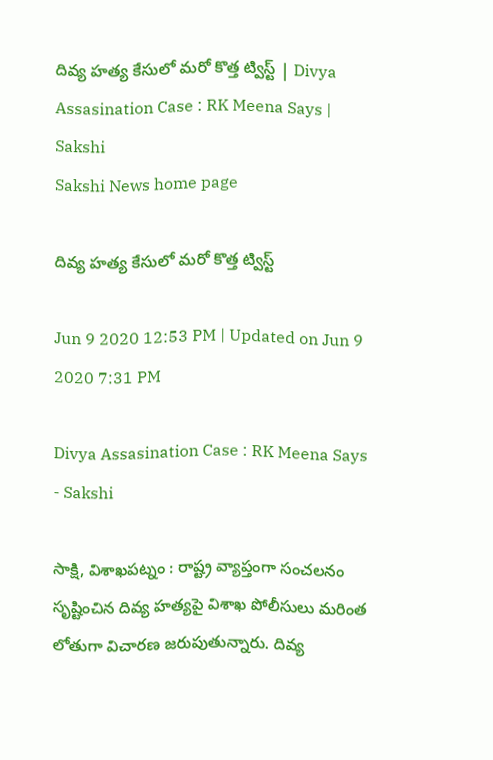దివ్య హత్య కేసులో మరో కొత్త ట్విస్ట్‌ | Divya Assasination Case : RK Meena Says | Sakshi
Sakshi News home page

దివ్య హత్య కేసులో మరో కొత్త ట్విస్ట్‌

Jun 9 2020 12:53 PM | Updated on Jun 9 2020 7:31 PM

Divya Assasination Case : RK Meena Says  - Sakshi

సాక్షి, విశాఖపట్నం : రాష్ట్ర వ్యాప్తంగా సంచలనం సృష్టించిన దివ్య హత్యపై విశాఖ పోలీసులు మరింత లోతుగా విచారణ జరుపుతున్నారు. దివ్య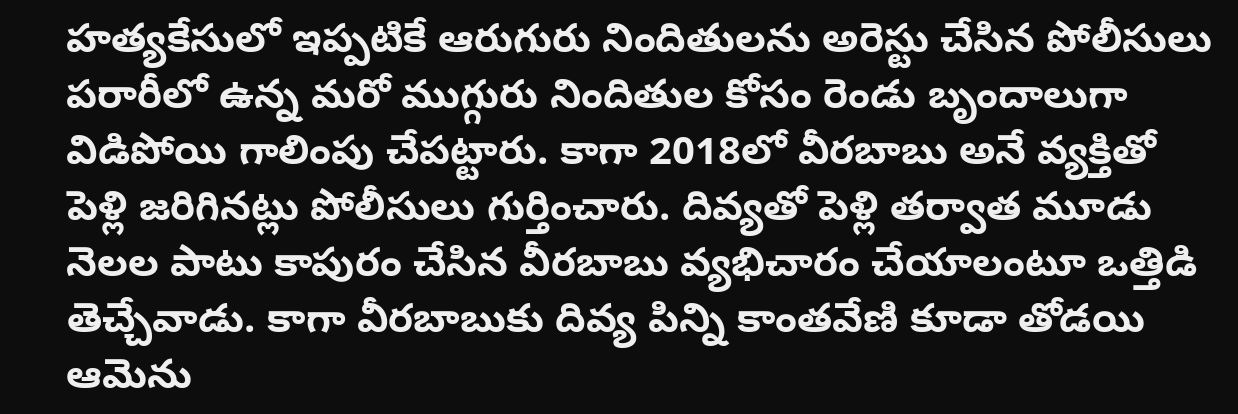హత్యకేసులో ఇప్పటికే ఆరుగురు నిందితులను అరెస్టు చేసిన పోలీసులు పరారీలో ఉన్న మరో ముగ్గురు నిందితుల కోసం రెండు బృందాలుగా విడిపోయి గాలింపు చేపట్టారు. కాగా 2018లో వీరబాబు అనే వ్యక్తితో పెళ్లి జరిగినట్లు పోలీసులు గుర్తించారు. దివ్యతో పెళ్లి తర్వాత మూడు నెలల పాటు కాపురం చేసిన వీరబాబు వ్యభిచారం చేయాలంటూ ఒత్తిడి తెచ్చేవాడు. కాగా వీరబాబుకు దివ్య పిన్ని కాంతవేణి కూడా తోడయి ఆమెను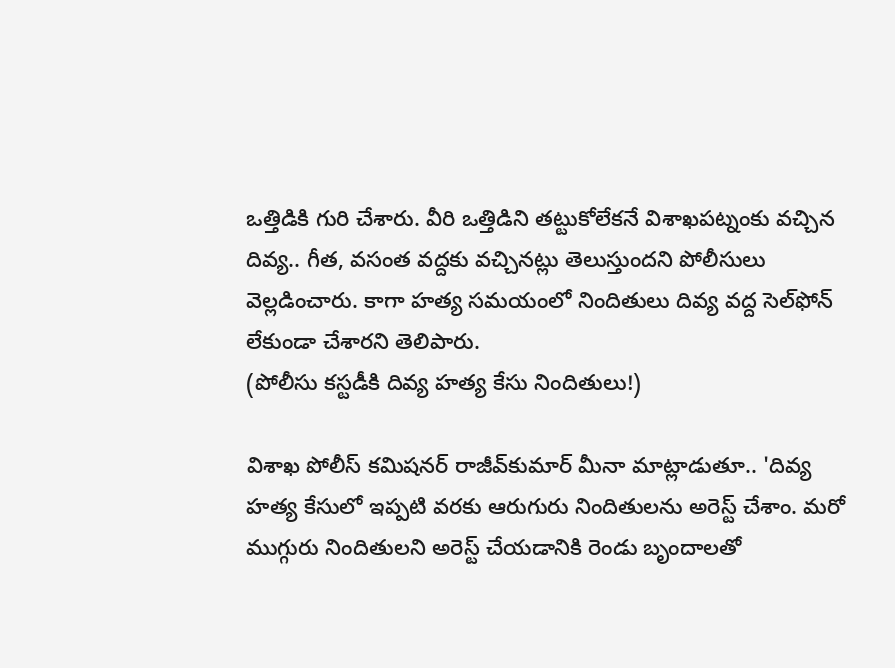ఒత్తిడికి గురి చేశారు. వీరి ఒత్తిడిని తట్టుకోలేకనే విశాఖపట్నంకు వచ్చిన దివ్య.. గీత, వసంత వద్దకు వచ్చినట్లు తెలుస్తుందని పోలీసులు వెల్లడించారు. కాగా హత్య సమయంలో నిందితులు దివ్య వద్ద సెల్‌ఫోన్‌ లేకుండా చేశారని తెలిపారు.
(పోలీసు కస్టడీకి దివ్య హత్య కేసు నిందితులు!)

విశాఖ పోలీస్‌ కమిషనర్‌ రాజీవ్‌కుమార్‌ మీనా మాట్లాడుతూ.. 'దివ్య హత్య కేసులో ఇప్పటి వరకు ఆరుగురు‌ నిందితులను అరెస్ట్ చేశాం. మరో ముగ్గురు నిందితులని అరెస్ట్ చేయడానికి రెండు బృందాలతో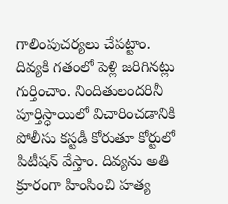గాలింపుచర్యలు చేపట్టాం. దివ్యకి గతంలో పెళ్లి జరిగినట్లు గుర్తించాం. నిందితులందరినీ పూర్తిస్ధాయిలో విచారించడానికి పోలీసు కస్టడీ కోరుతూ కోర్టులో పిటీషన్ వేస్తాం. దివ్యను అతి క్రూరంగా హింసించి హత్య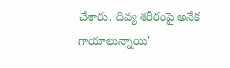చేశారు. దివ్య శరీరంపై అనేక గాయాలున్నాయి'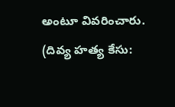అంటూ వివరించారు. (దివ్య హత్య కేసు: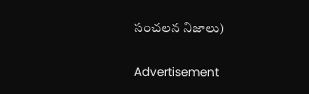సంచలన నిజాలు)

Advertisement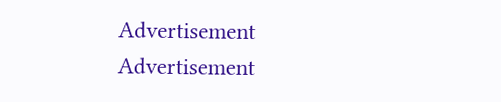Advertisement
Advertisement